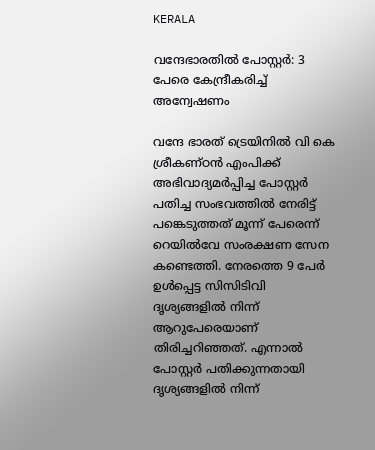KERALA

വന്ദേഭാരതിൽ പോസ്റ്റർ: 3 പേരെ കേന്ദ്രീകരിച്ച് അന്വേഷണം

വന്ദേ ഭാരത് ട്രെയിനിൽ വി കെ ശ്രീകണ്ഠൻ എംപിക്ക് അഭിവാദ്യമർപ്പിച്ച പോസ്റ്റർ പതിച്ച സംഭവത്തിൽ നേരിട്ട് പങ്കെടുത്തത് മൂന്ന് പേരെന്ന് റെയിൽവേ സംരക്ഷണ സേന കണ്ടെത്തി. നേരത്തെ 9 പേർ ഉൾപ്പെട്ട സിസിടിവി ദൃശ്യങ്ങളിൽ നിന്ന് ആറുപേരെയാണ് തിരിച്ചറിഞ്ഞത്. എന്നാൽ പോസ്റ്റർ പതിക്കുന്നതായി ദൃശ്യങ്ങളിൽ നിന്ന്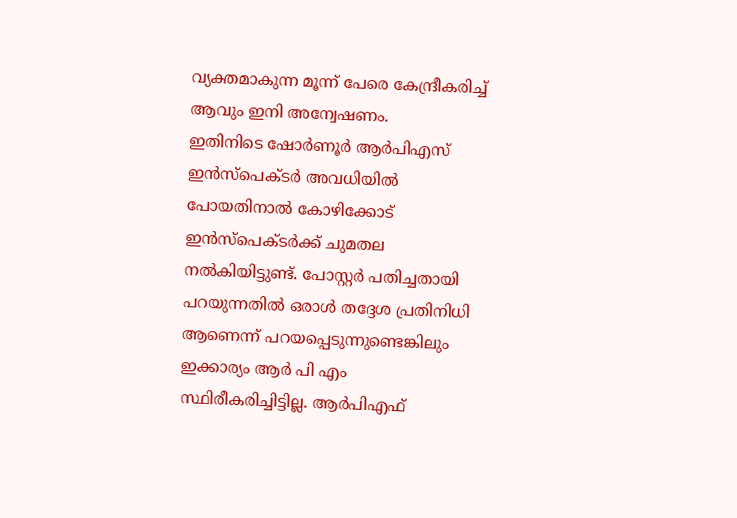വ്യക്തമാകുന്ന മൂന്ന് പേരെ കേന്ദ്രീകരിച്ച് ആവും ഇനി അന്വേഷണം.
ഇതിനിടെ ഷോർണൂർ ആർപിഎസ് ഇൻസ്പെക്ടർ അവധിയിൽ പോയതിനാൽ കോഴിക്കോട് ഇൻസ്പെക്ടർക്ക് ചുമതല നൽകിയിട്ടുണ്ട്. പോസ്റ്റർ പതിച്ചതായി പറയുന്നതിൽ ഒരാൾ തദ്ദേശ പ്രതിനിധി ആണെന്ന് പറയപ്പെടുന്നുണ്ടെങ്കിലും ഇക്കാര്യം ആർ പി എം സ്ഥിരീകരിച്ചിട്ടില്ല. ആർപിഎഫ്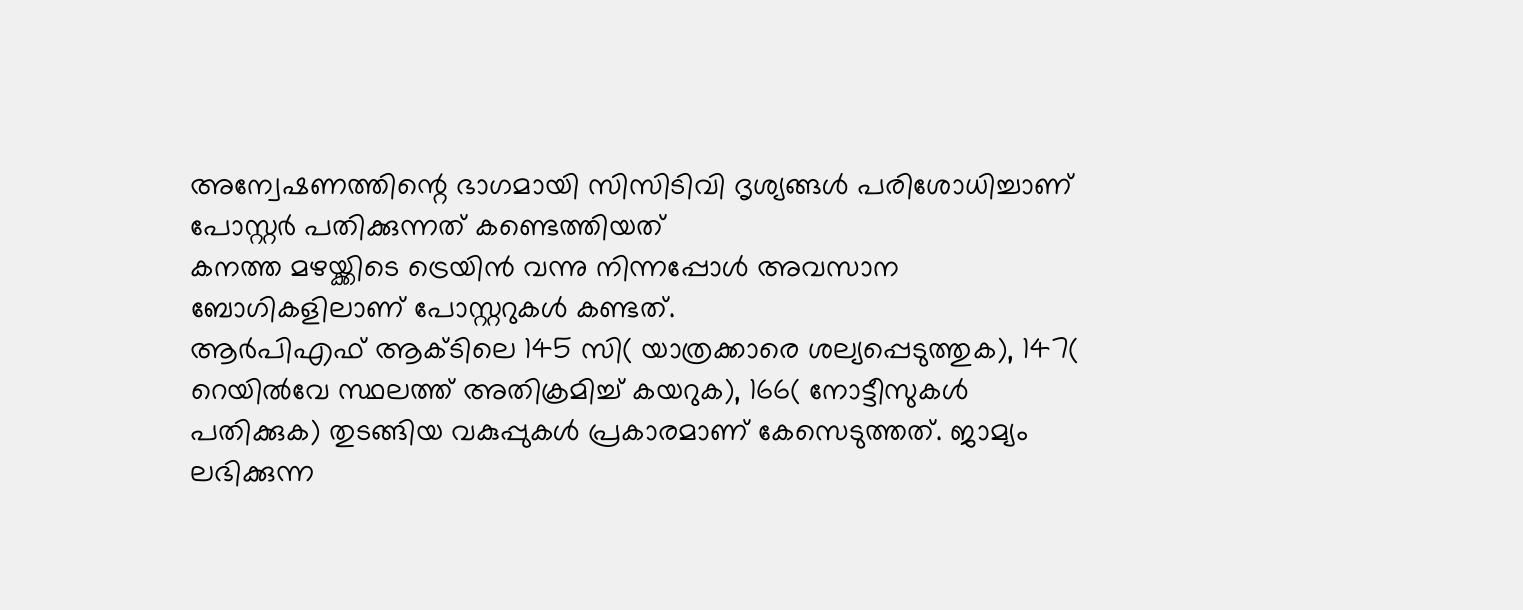അന്വേഷണത്തിന്റെ ഭാഗമായി സിസിടിവി ദൃശ്യങ്ങൾ പരിശോധിച്ചാണ് പോസ്റ്റർ പതിക്കുന്നത് കണ്ടെത്തിയത്
കനത്ത മഴയ്ക്കിടെ ട്രെയിൻ വന്നു നിന്നപ്പോൾ അവസാന ബോഗികളിലാണ് പോസ്റ്ററുകൾ കണ്ടത്.
ആർപിഎഫ് ആക്ടിലെ 145 സി( യാത്രക്കാരെ ശല്യപ്പെടുത്തുക), 147( റെയിൽവേ സ്ഥലത്ത് അതിക്രമിച്ച് കയറുക), 166( നോട്ടീസുകൾ പതിക്കുക) തുടങ്ങിയ വകുപ്പുകൾ പ്രകാരമാണ് കേസെടുത്തത്. ജാമ്യം ലഭിക്കുന്ന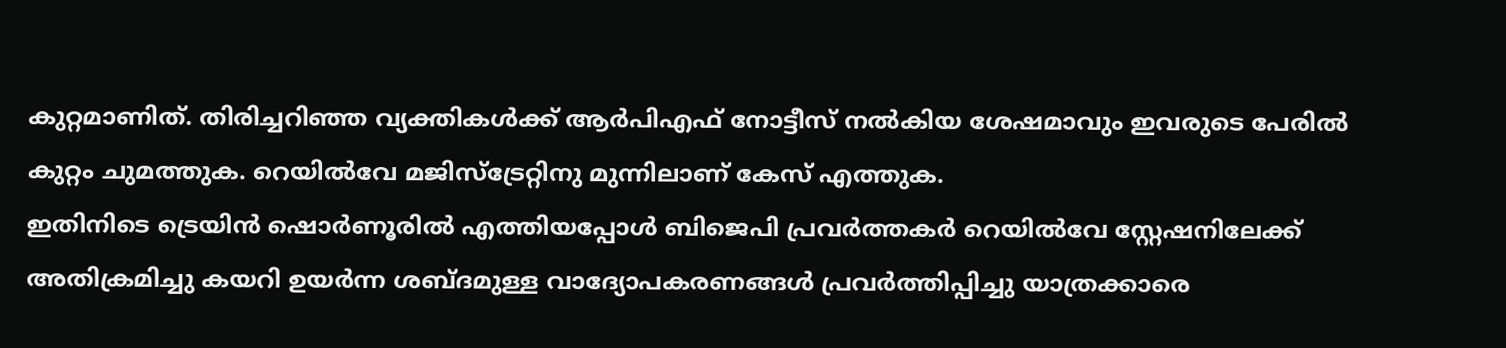കുറ്റമാണിത്. തിരിച്ചറിഞ്ഞ വ്യക്തികൾക്ക് ആർപിഎഫ് നോട്ടീസ് നൽകിയ ശേഷമാവും ഇവരുടെ പേരിൽ കുറ്റം ചുമത്തുക. റെയിൽവേ മജിസ്ട്രേറ്റിനു മുന്നിലാണ് കേസ് എത്തുക.
ഇതിനിടെ ട്രെയിൻ ഷൊർണൂരിൽ എത്തിയപ്പോൾ ബിജെപി പ്രവർത്തകർ റെയിൽവേ സ്റ്റേഷനിലേക്ക് അതിക്രമിച്ചു കയറി ഉയർന്ന ശബ്ദമുള്ള വാദ്യോപകരണങ്ങൾ പ്രവർത്തിപ്പിച്ചു യാത്രക്കാരെ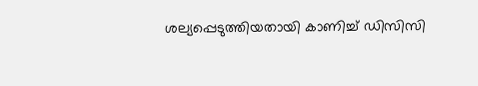ശല്യപ്പെടുത്തിയതായി കാണിച്ച് ഡിസിസി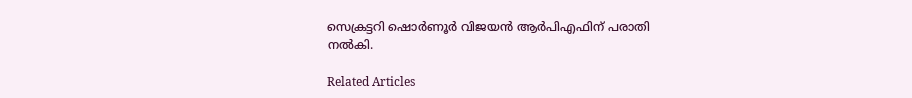സെക്രട്ടറി ഷൊർണൂർ വിജയൻ ആർപിഎഫിന് പരാതി നൽകി.

Related Articles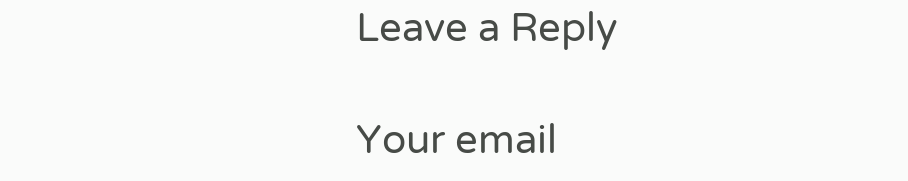Leave a Reply

Your email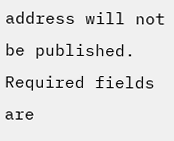address will not be published. Required fields are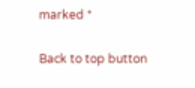marked *

Back to top button